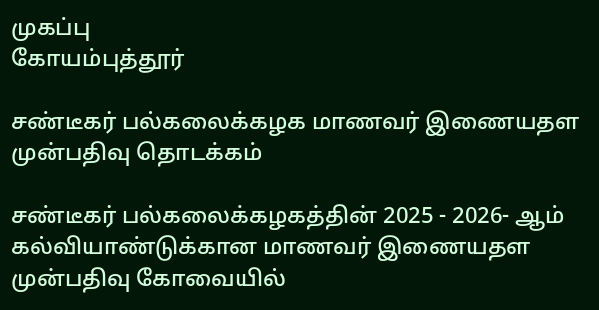முகப்பு
கோயம்புத்தூர்

சண்டீகர் பல்கலைக்கழக மாணவர் இணையதள முன்பதிவு தொடக்கம்

சண்டீகர் பல்கலைக்கழகத்தின் 2025 - 2026- ஆம் கல்வியாண்டுக்கான மாணவர் இணையதள முன்பதிவு கோவையில்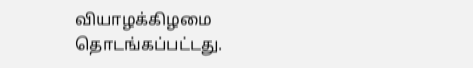வியாழக்கிழமை தொடங்கப்பட்டது.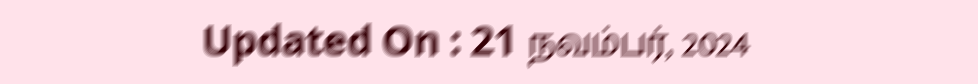Updated On : 21 நவம்பர், 2024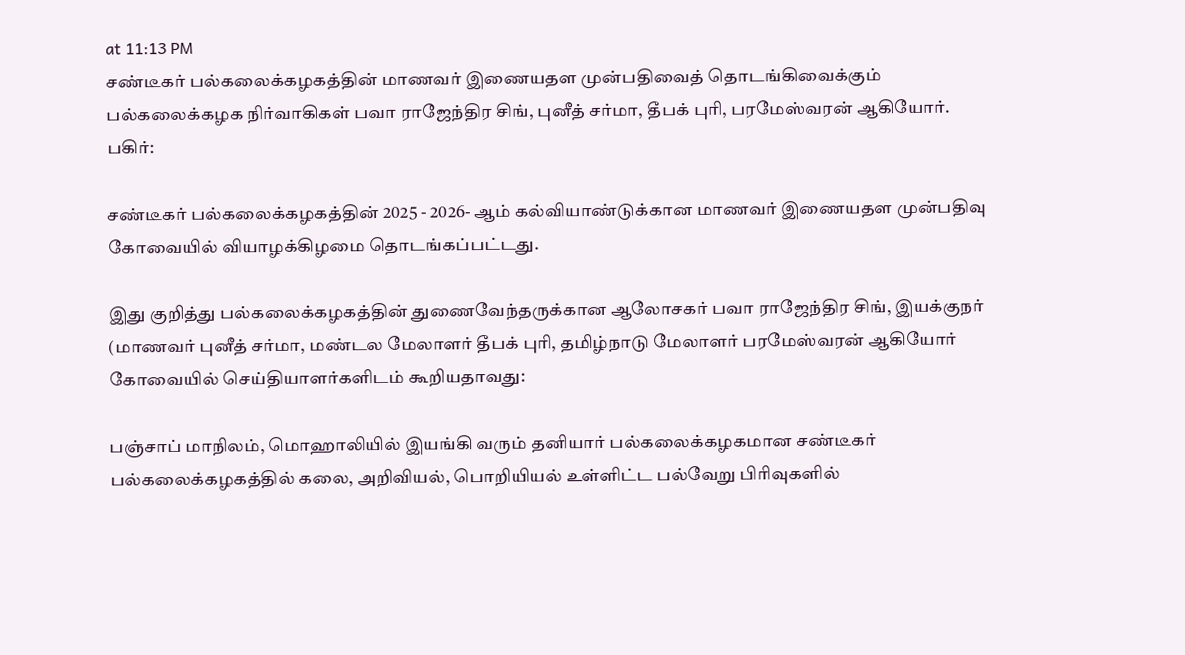at 11:13 PM
சண்டீகர் பல்கலைக்கழகத்தின் மாணவர் இணையதள முன்பதிவைத் தொடங்கிவைக்கும் பல்கலைக்கழக நிர்வாகிகள் பவா ராஜேந்திர சிங், புனீத் சர்மா, தீபக் புரி, பரமேஸ்வரன் ஆகியோர்.
பகிர்:

சண்டீகர் பல்கலைக்கழகத்தின் 2025 - 2026- ஆம் கல்வியாண்டுக்கான மாணவர் இணையதள முன்பதிவு கோவையில் வியாழக்கிழமை தொடங்கப்பட்டது.

இது குறித்து பல்கலைக்கழகத்தின் துணைவேந்தருக்கான ஆலோசகர் பவா ராஜேந்திர சிங், இயக்குநர் (மாணவர் புனீத் சர்மா, மண்டல மேலாளர் தீபக் புரி, தமிழ்நாடு மேலாளர் பரமேஸ்வரன் ஆகியோர் கோவையில் செய்தியாளர்களிடம் கூறியதாவது:

பஞ்சாப் மாநிலம், மொஹாலியில் இயங்கி வரும் தனியார் பல்கலைக்கழகமான சண்டீகர் பல்கலைக்கழகத்தில் கலை, அறிவியல், பொறியியல் உள்ளிட்ட பல்வேறு பிரிவுகளில்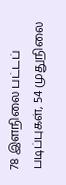78 இளநிலை பட்டப் படிப்புகள், 54 முதுநிலை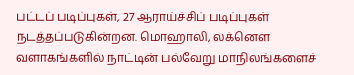பட்டப் படிப்புகள், 27 ஆராய்ச்சிப் படிப்புகள் நடத்தப்படுகின்றன. மொஹாலி, லக்னௌ வளாகங்களில் நாட்டின் பல்வேறு மாநிலங்களைச்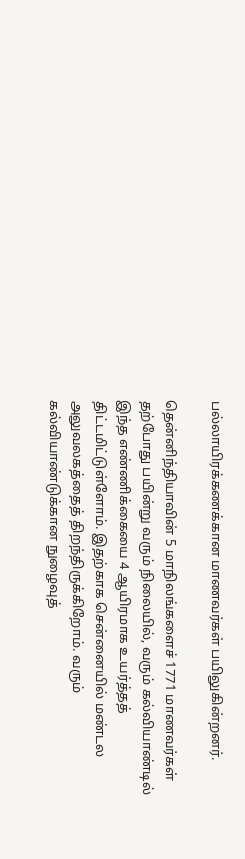பல்லாயிரக்கணக்கான மாணவர்கள் பயிலுகின்றனர்.

தென்னிந்தியாவின் 5 மாநிலங்களைச் 1771 மாணவர்கள் தற்போது பயின்று வரும் நிலையில், வரும் கல்வியாண்டில் இந்த எண்ணிக்கையை 4 ஆயிரமாக உயர்த்தத் திட்டமிட்டுள்ளோம். இதற்காக சென்னையில் மண்டல அலுவலகத்தைத் திறந்திருக்கிறோம். வரும் கல்வியாண்டுக்கான நுழைவுத்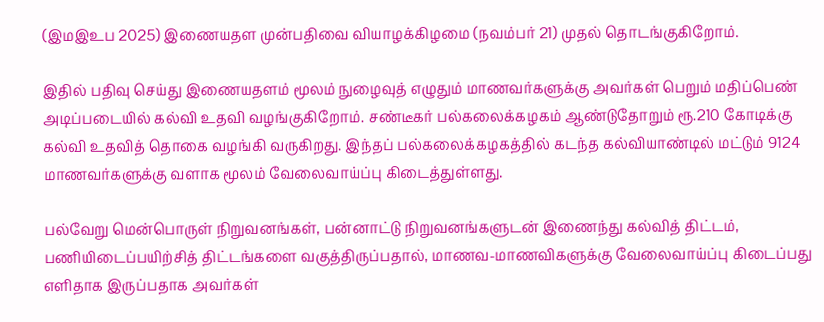(இமஇஉப 2025) இணையதள முன்பதிவை வியாழக்கிழமை (நவம்பர் 21) முதல் தொடங்குகிறோம்.

இதில் பதிவு செய்து இணையதளம் மூலம் நுழைவுத் எழுதும் மாணவர்களுக்கு அவர்கள் பெறும் மதிப்பெண் அடிப்படையில் கல்வி உதவி வழங்குகிறோம். சண்டீகர் பல்கலைக்கழகம் ஆண்டுதோறும் ரூ.210 கோடிக்கு கல்வி உதவித் தொகை வழங்கி வருகிறது. இந்தப் பல்கலைக்கழகத்தில் கடந்த கல்வியாண்டில் மட்டும் 9124 மாணவர்களுக்கு வளாக மூலம் வேலைவாய்ப்பு கிடைத்துள்ளது.

பல்வேறு மென்பொருள் நிறுவனங்கள், பன்னாட்டு நிறுவனங்களுடன் இணைந்து கல்வித் திட்டம், பணியிடைப்பயிற்சித் திட்டங்களை வகுத்திருப்பதால், மாணவ-மாணவிகளுக்கு வேலைவாய்ப்பு கிடைப்பது எளிதாக இருப்பதாக அவர்கள்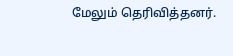மேலும் தெரிவித்தனர்.